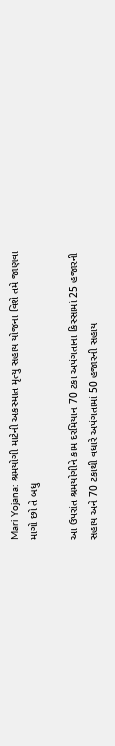Mari Yojana: શ્રમયોગી માટેની અકસ્માત મૃત્યુ સહાય યોજના વિશે તમે જાણવા માગો છો તે બધુ

આ ઉપરાંત શ્રમયોગીને કામ દરમિયાન 70 ટકા અપંગતાના કિસ્સામાં 25 હજારની સહાય અને 70 ટકાથી વધારે અપંગતામાં 50 હજારની સહાય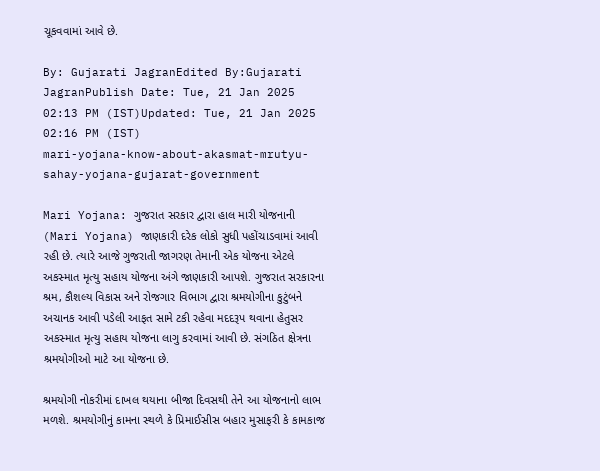ચૂકવવામાં આવે છે.

By: Gujarati JagranEdited By:Gujarati JagranPublish Date: Tue, 21 Jan 2025 02:13 PM (IST)Updated: Tue, 21 Jan 2025 02:16 PM (IST)
mari-yojana-know-about-akasmat-mrutyu-sahay-yojana-gujarat-government

Mari Yojana: ગુજરાત સરકાર દ્વારા હાલ મારી યોજનાની (Mari Yojana) જાણકારી દરેક લોકો સુધી પહોંચાડવામાં આવી રહી છે. ત્યારે આજે ગુજરાતી જાગરણ તેમાની એક યોજના એટલે અકસ્માત મૃત્યુ સહાય યોજના અંગે જાણકારી આપશે. ગુજરાત સરકારના શ્રમ, કૌશલ્ય વિકાસ અને રોજગાર વિભાગ દ્વારા શ્રમયોગીના કુટુંબને અચાનક આવી પડેલી આફત સામે ટકી રહેવા મદદરૂપ થવાના હેતુસર અકસ્માત મૃત્યુ સહાય યોજના લાગુ કરવામાં આવી છે. સંગઠિત ક્ષેત્રના શ્રમયોગીઓ માટે આ યોજના છે.

શ્રમયોગી નોકરીમાં દાખલ થયાના બીજા દિવસથી તેને આ યોજનાનો લાભ મળશે. શ્રમયોગીનું કામના સ્થળે કે પ્રિમાઈસીસ બહાર મુસાફરી કે કામકાજ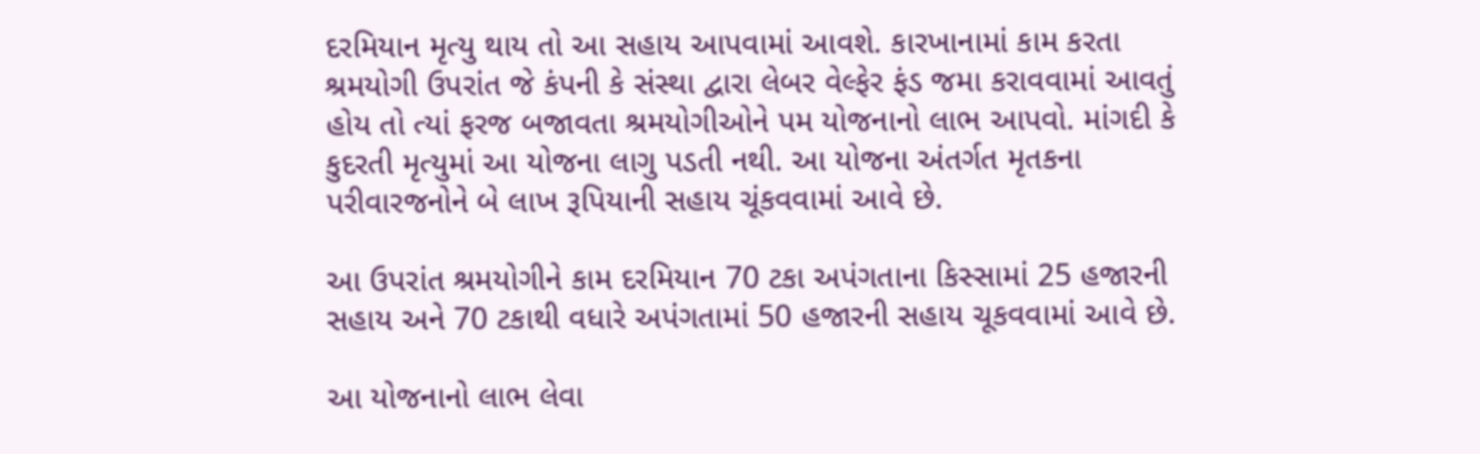દરમિયાન મૃત્યુ થાય તો આ સહાય આપવામાં આવશે. કારખાનામાં કામ કરતા શ્રમયોગી ઉપરાંત જે કંપની કે સંસ્થા દ્વારા લેબર વેલ્ફેર ફંડ જમા કરાવવામાં આવતું હોય તો ત્યાં ફરજ બજાવતા શ્રમયોગીઓને પમ યોજનાનો લાભ આપવો. માંગદી કે કુદરતી મૃત્યુમાં આ યોજના લાગુ પડતી નથી. આ યોજના અંતર્ગત મૃતકના પરીવારજનોને બે લાખ રૂપિયાની સહાય ચૂંકવવામાં આવે છે.

આ ઉપરાંત શ્રમયોગીને કામ દરમિયાન 70 ટકા અપંગતાના કિસ્સામાં 25 હજારની સહાય અને 70 ટકાથી વધારે અપંગતામાં 50 હજારની સહાય ચૂકવવામાં આવે છે.

આ યોજનાનો લાભ લેવા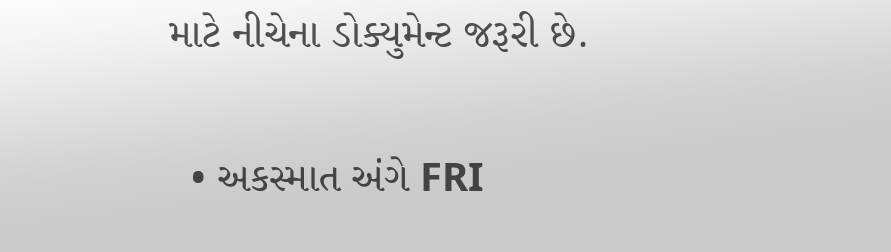માટે નીચેના ડોક્યુમેન્ટ જરૂરી છે.

  • અકસ્માત અંગે FRI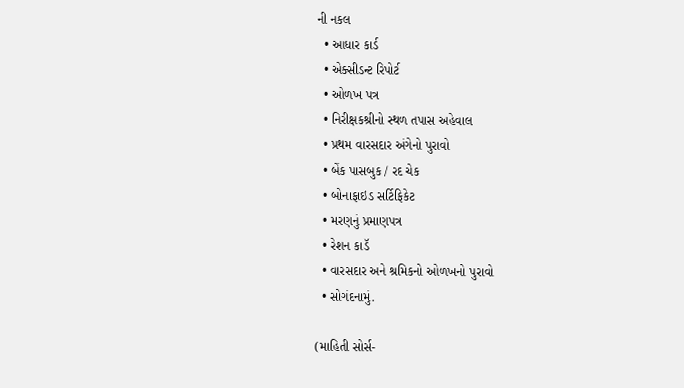ની નકલ
  • આધાર કાર્ડ
  • એક્સીડન્ટ રિપોર્ટ
  • ઓળખ પત્ર
  • નિરીક્ષકશ્રીનો સ્થળ તપાસ અહેવાલ
  • પ્રથમ વારસદાર અંગેનો પુરાવો
  • બેંક પાસબુક / રદ ચેક
  • બોનાફાઇડ સર્ટિફિકેટ
  • મરણનું પ્રમાણપત્ર
  • રેશન કાડૅ
  • વારસદાર અને શ્રમિકનો ઓળખનો પુરાવો
  • સોગંદનામું.

(માહિતી સોર્સ-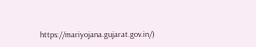https://mariyojana.gujarat.gov.in/)